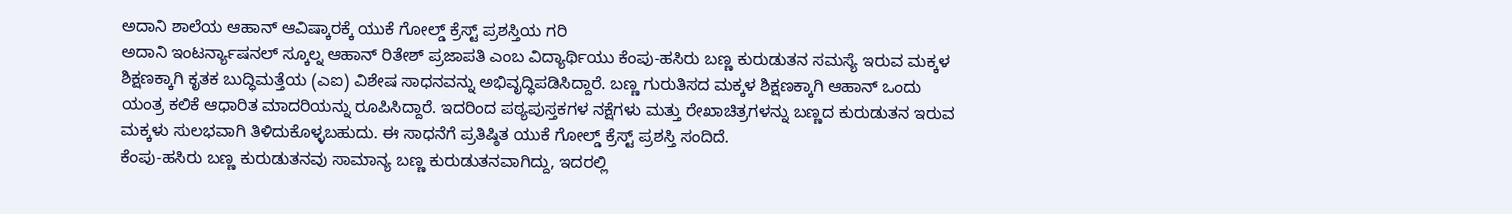ಅದಾನಿ ಶಾಲೆಯ ಆಹಾನ್ ಆವಿಷ್ಕಾರಕ್ಕೆ ಯುಕೆ ಗೋಲ್ಡ್ ಕ್ರೆಸ್ಟ್ ಪ್ರಶಸ್ತಿಯ ಗರಿ
ಅದಾನಿ ಇಂಟರ್ನ್ಯಾಷನಲ್ ಸ್ಕೂಲ್ನ ಆಹಾನ್ ರಿತೇಶ್ ಪ್ರಜಾಪತಿ ಎಂಬ ವಿದ್ಯಾರ್ಥಿಯು ಕೆಂಪು-ಹಸಿರು ಬಣ್ಣ ಕುರುಡುತನ ಸಮಸ್ಯೆ ಇರುವ ಮಕ್ಕಳ ಶಿಕ್ಷಣಕ್ಕಾಗಿ ಕೃತಕ ಬುದ್ಧಿಮತ್ತೆಯ (ಎಐ) ವಿಶೇಷ ಸಾಧನವನ್ನು ಅಭಿವೃದ್ಧಿಪಡಿಸಿದ್ದಾರೆ. ಬಣ್ಣ ಗುರುತಿಸದ ಮಕ್ಕಳ ಶಿಕ್ಷಣಕ್ಕಾಗಿ ಆಹಾನ್ ಒಂದು ಯಂತ್ರ ಕಲಿಕೆ ಆಧಾರಿತ ಮಾದರಿಯನ್ನು ರೂಪಿಸಿದ್ದಾರೆ. ಇದರಿಂದ ಪಠ್ಯಪುಸ್ತಕಗಳ ನಕ್ಷೆಗಳು ಮತ್ತು ರೇಖಾಚಿತ್ರಗಳನ್ನು ಬಣ್ಣದ ಕುರುಡುತನ ಇರುವ ಮಕ್ಕಳು ಸುಲಭವಾಗಿ ತಿಳಿದುಕೊಳ್ಳಬಹುದು. ಈ ಸಾಧನೆಗೆ ಪ್ರತಿಷ್ಠಿತ ಯುಕೆ ಗೋಲ್ಡ್ ಕ್ರೆಸ್ಟ್ ಪ್ರಶಸ್ತಿ ಸಂದಿದೆ.
ಕೆಂಪು-ಹಸಿರು ಬಣ್ಣ ಕುರುಡುತನವು ಸಾಮಾನ್ಯ ಬಣ್ಣ ಕುರುಡುತನವಾಗಿದ್ದು, ಇದರಲ್ಲಿ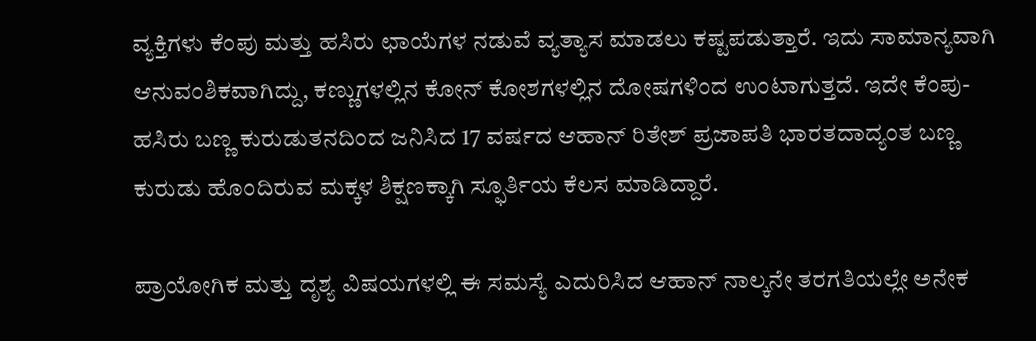ವ್ಯಕ್ತಿಗಳು ಕೆಂಪು ಮತ್ತು ಹಸಿರು ಛಾಯೆಗಳ ನಡುವೆ ವ್ಯತ್ಯಾಸ ಮಾಡಲು ಕಷ್ಟಪಡುತ್ತಾರೆ. ಇದು ಸಾಮಾನ್ಯವಾಗಿ ಆನುವಂಶಿಕವಾಗಿದ್ದು, ಕಣ್ಣುಗಳಲ್ಲಿನ ಕೋನ್ ಕೋಶಗಳಲ್ಲಿನ ದೋಷಗಳಿಂದ ಉಂಟಾಗುತ್ತದೆ. ಇದೇ ಕೆಂಪು-ಹಸಿರು ಬಣ್ಣ ಕುರುಡುತನದಿಂದ ಜನಿಸಿದ 17 ವರ್ಷದ ಆಹಾನ್ ರಿತೇಶ್ ಪ್ರಜಾಪತಿ ಭಾರತದಾದ್ಯಂತ ಬಣ್ಣ ಕುರುಡು ಹೊಂದಿರುವ ಮಕ್ಕಳ ಶಿಕ್ಷಣಕ್ಕಾಗಿ ಸ್ಫೂರ್ತಿಯ ಕೆಲಸ ಮಾಡಿದ್ದಾರೆ.

ಪ್ರಾಯೋಗಿಕ ಮತ್ತು ದೃಶ್ಯ ವಿಷಯಗಳಲ್ಲಿ ಈ ಸಮಸ್ಯೆ ಎದುರಿಸಿದ ಆಹಾನ್ ನಾಲ್ಕನೇ ತರಗತಿಯಲ್ಲೇ ಅನೇಕ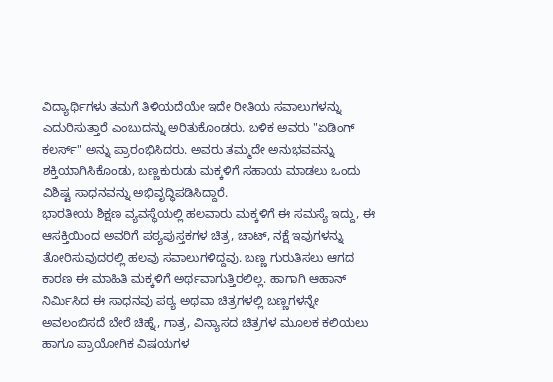ವಿದ್ಯಾರ್ಥಿಗಳು ತಮಗೆ ತಿಳಿಯದೆಯೇ ಇದೇ ರೀತಿಯ ಸವಾಲುಗಳನ್ನು ಎದುರಿಸುತ್ತಾರೆ ಎಂಬುದನ್ನು ಅರಿತುಕೊಂಡರು. ಬಳಿಕ ಅವರು "ಏಡಿಂಗ್ ಕಲರ್ಸ್" ಅನ್ನು ಪ್ರಾರಂಭಿಸಿದರು. ಅವರು ತಮ್ಮದೇ ಅನುಭವವನ್ನು ಶಕ್ತಿಯಾಗಿಸಿಕೊಂಡು, ಬಣ್ಣಕುರುಡು ಮಕ್ಕಳಿಗೆ ಸಹಾಯ ಮಾಡಲು ಒಂದು ವಿಶಿಷ್ಟ ಸಾಧನವನ್ನು ಅಭಿವೃದ್ಧಿಪಡಿಸಿದ್ದಾರೆ.
ಭಾರತೀಯ ಶಿಕ್ಷಣ ವ್ಯವಸ್ಥೆಯಲ್ಲಿ ಹಲವಾರು ಮಕ್ಕಳಿಗೆ ಈ ಸಮಸ್ಯೆ ಇದ್ದು, ಈ ಆಸಕ್ತಿಯಿಂದ ಅವರಿಗೆ ಪಠ್ಯಪುಸ್ತಕಗಳ ಚಿತ್ರ, ಚಾಟ್, ನಕ್ಷೆ ಇವುಗಳನ್ನು ತೋರಿಸುವುದರಲ್ಲಿ ಹಲವು ಸವಾಲುಗಳಿದ್ದವು. ಬಣ್ಣ ಗುರುತಿಸಲು ಆಗದ ಕಾರಣ ಈ ಮಾಹಿತಿ ಮಕ್ಕಳಿಗೆ ಅರ್ಥವಾಗುತ್ತಿರಲಿಲ್ಲ. ಹಾಗಾಗಿ ಆಹಾನ್ ನಿರ್ಮಿಸಿದ ಈ ಸಾಧನವು ಪಠ್ಯ ಅಥವಾ ಚಿತ್ರಗಳಲ್ಲಿ ಬಣ್ಣಗಳನ್ನೇ ಅವಲಂಬಿಸದೆ ಬೇರೆ ಚಿಹ್ನೆ, ಗಾತ್ರ, ವಿನ್ಯಾಸದ ಚಿತ್ರಗಳ ಮೂಲಕ ಕಲಿಯಲು ಹಾಗೂ ಪ್ರಾಯೋಗಿಕ ವಿಷಯಗಳ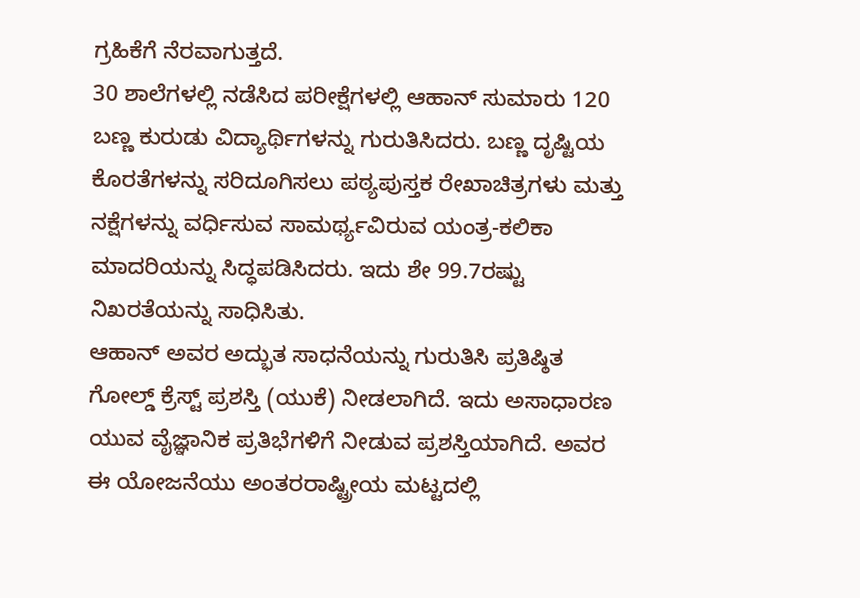ಗ್ರಹಿಕೆಗೆ ನೆರವಾಗುತ್ತದೆ.
30 ಶಾಲೆಗಳಲ್ಲಿ ನಡೆಸಿದ ಪರೀಕ್ಷೆಗಳಲ್ಲಿ ಆಹಾನ್ ಸುಮಾರು 120 ಬಣ್ಣ ಕುರುಡು ವಿದ್ಯಾರ್ಥಿಗಳನ್ನು ಗುರುತಿಸಿದರು. ಬಣ್ಣ ದೃಷ್ಟಿಯ ಕೊರತೆಗಳನ್ನು ಸರಿದೂಗಿಸಲು ಪಠ್ಯಪುಸ್ತಕ ರೇಖಾಚಿತ್ರಗಳು ಮತ್ತು ನಕ್ಷೆಗಳನ್ನು ವರ್ಧಿಸುವ ಸಾಮರ್ಥ್ಯವಿರುವ ಯಂತ್ರ-ಕಲಿಕಾ ಮಾದರಿಯನ್ನು ಸಿದ್ಧಪಡಿಸಿದರು. ಇದು ಶೇ 99.7ರಷ್ಟು ನಿಖರತೆಯನ್ನು ಸಾಧಿಸಿತು.
ಆಹಾನ್ ಅವರ ಅದ್ಭುತ ಸಾಧನೆಯನ್ನು ಗುರುತಿಸಿ ಪ್ರತಿಷ್ಠಿತ ಗೋಲ್ಡ್ ಕ್ರೆಸ್ಟ್ ಪ್ರಶಸ್ತಿ (ಯುಕೆ) ನೀಡಲಾಗಿದೆ. ಇದು ಅಸಾಧಾರಣ ಯುವ ವೈಜ್ಞಾನಿಕ ಪ್ರತಿಭೆಗಳಿಗೆ ನೀಡುವ ಪ್ರಶಸ್ತಿಯಾಗಿದೆ. ಅವರ ಈ ಯೋಜನೆಯು ಅಂತರರಾಷ್ಟ್ರೀಯ ಮಟ್ಟದಲ್ಲಿ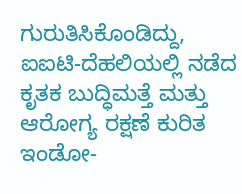ಗುರುತಿಸಿಕೊಂಡಿದ್ದು, ಐಐಟಿ-ದೆಹಲಿಯಲ್ಲಿ ನಡೆದ ಕೃತಕ ಬುದ್ಧಿಮತ್ತೆ ಮತ್ತು ಆರೋಗ್ಯ ರಕ್ಷಣೆ ಕುರಿತ ಇಂಡೋ-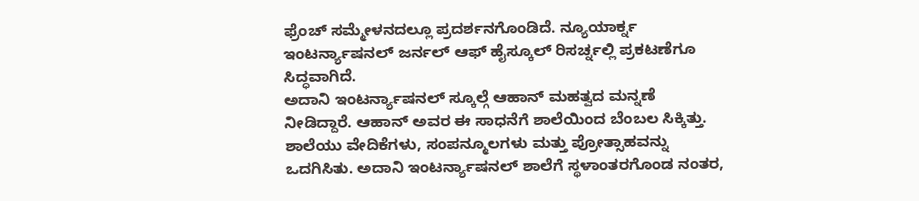ಫ್ರೆಂಚ್ ಸಮ್ಮೇಳನದಲ್ಲೂ ಪ್ರದರ್ಶನಗೊಂಡಿದೆ. ನ್ಯೂಯಾರ್ಕ್ನ ಇಂಟರ್ನ್ಯಾಷನಲ್ ಜರ್ನಲ್ ಆಫ್ ಹೈಸ್ಕೂಲ್ ರಿಸರ್ಚ್ನಲ್ಲಿ ಪ್ರಕಟಣೆಗೂ ಸಿದ್ಧವಾಗಿದೆ.
ಅದಾನಿ ಇಂಟರ್ನ್ಯಾಷನಲ್ ಸ್ಕೂಲ್ಗೆ ಆಹಾನ್ ಮಹತ್ವದ ಮನ್ನಣೆ ನೀಡಿದ್ದಾರೆ. ಆಹಾನ್ ಅವರ ಈ ಸಾಧನೆಗೆ ಶಾಲೆಯಿಂದ ಬೆಂಬಲ ಸಿಕ್ಕಿತ್ತು. ಶಾಲೆಯು ವೇದಿಕೆಗಳು, ಸಂಪನ್ಮೂಲಗಳು ಮತ್ತು ಪ್ರೋತ್ಸಾಹವನ್ನು ಒದಗಿಸಿತು. ಅದಾನಿ ಇಂಟರ್ನ್ಯಾಷನಲ್ ಶಾಲೆಗೆ ಸ್ಥಳಾಂತರಗೊಂಡ ನಂತರ,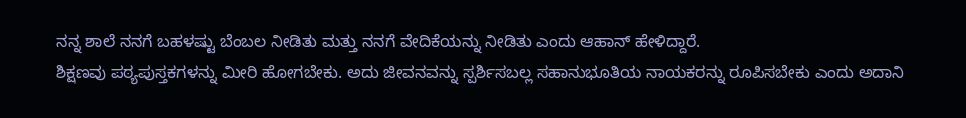ನನ್ನ ಶಾಲೆ ನನಗೆ ಬಹಳಷ್ಟು ಬೆಂಬಲ ನೀಡಿತು ಮತ್ತು ನನಗೆ ವೇದಿಕೆಯನ್ನು ನೀಡಿತು ಎಂದು ಆಹಾನ್ ಹೇಳಿದ್ದಾರೆ.
ಶಿಕ್ಷಣವು ಪಠ್ಯಪುಸ್ತಕಗಳನ್ನು ಮೀರಿ ಹೋಗಬೇಕು. ಅದು ಜೀವನವನ್ನು ಸ್ಪರ್ಶಿಸಬಲ್ಲ ಸಹಾನುಭೂತಿಯ ನಾಯಕರನ್ನು ರೂಪಿಸಬೇಕು ಎಂದು ಅದಾನಿ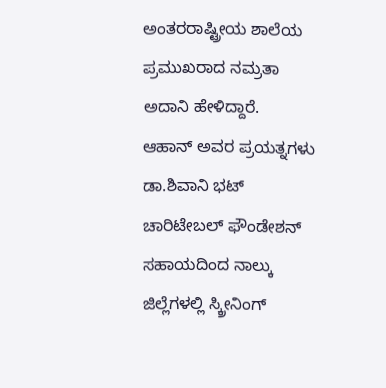ಅಂತರರಾಷ್ಟ್ರೀಯ ಶಾಲೆಯ ಪ್ರಮುಖರಾದ ನಮ್ರತಾ ಅದಾನಿ ಹೇಳಿದ್ದಾರೆ.
ಆಹಾನ್ ಅವರ ಪ್ರಯತ್ನಗಳು ಡಾ.ಶಿವಾನಿ ಭಟ್ ಚಾರಿಟೇಬಲ್ ಫೌಂಡೇಶನ್ ಸಹಾಯದಿಂದ ನಾಲ್ಕು ಜಿಲ್ಲೆಗಳಲ್ಲಿ ಸ್ಕ್ರೀನಿಂಗ್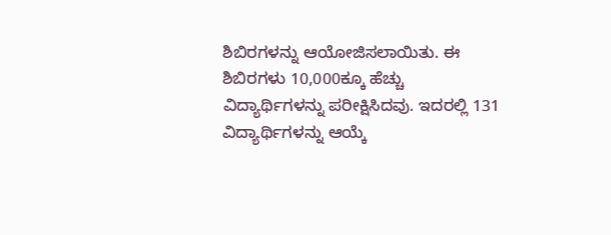ಶಿಬಿರಗಳನ್ನು ಆಯೋಜಿಸಲಾಯಿತು. ಈ ಶಿಬಿರಗಳು 10,000ಕ್ಕೂ ಹೆಚ್ಚು ವಿದ್ಯಾರ್ಥಿಗಳನ್ನು ಪರೀಕ್ಷಿಸಿದವು. ಇದರಲ್ಲಿ 131 ವಿದ್ಯಾರ್ಥಿಗಳನ್ನು ಆಯ್ಕೆ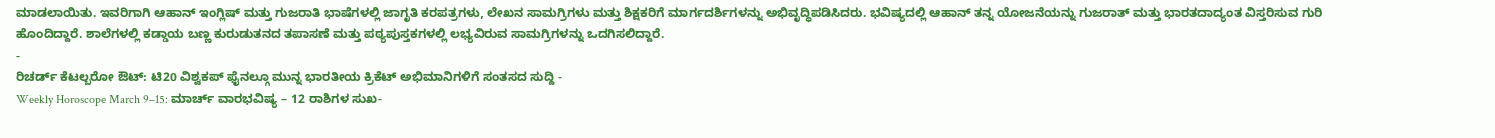ಮಾಡಲಾಯಿತು. ಇವರಿಗಾಗಿ ಆಹಾನ್ ಇಂಗ್ಲಿಷ್ ಮತ್ತು ಗುಜರಾತಿ ಭಾಷೆಗಳಲ್ಲಿ ಜಾಗೃತಿ ಕರಪತ್ರಗಳು, ಲೇಖನ ಸಾಮಗ್ರಿಗಳು ಮತ್ತು ಶಿಕ್ಷಕರಿಗೆ ಮಾರ್ಗದರ್ಶಿಗಳನ್ನು ಅಭಿವೃದ್ಧಿಪಡಿಸಿದರು. ಭವಿಷ್ಯದಲ್ಲಿ ಆಹಾನ್ ತನ್ನ ಯೋಜನೆಯನ್ನು ಗುಜರಾತ್ ಮತ್ತು ಭಾರತದಾದ್ಯಂತ ವಿಸ್ತರಿಸುವ ಗುರಿ ಹೊಂದಿದ್ದಾರೆ. ಶಾಲೆಗಳಲ್ಲಿ ಕಡ್ಡಾಯ ಬಣ್ಣ ಕುರುಡುತನದ ತಪಾಸಣೆ ಮತ್ತು ಪಠ್ಯಪುಸ್ತಕಗಳಲ್ಲಿ ಲಭ್ಯವಿರುವ ಸಾಮಗ್ರಿಗಳನ್ನು ಒದಗಿಸಲಿದ್ದಾರೆ.
-
ರಿಚರ್ಡ್ ಕೆಟಲ್ಬರೋ ಔಟ್: ಟಿ20 ವಿಶ್ವಕಪ್ ಫೈನಲ್ಗೂ ಮುನ್ನ ಭಾರತೀಯ ಕ್ರಿಕೆಟ್ ಅಭಿಮಾನಿಗಳಿಗೆ ಸಂತಸದ ಸುದ್ದಿ -
Weekly Horoscope March 9–15: ಮಾರ್ಚ್ ವಾರಭವಿಷ್ಯ – 12 ರಾಶಿಗಳ ಸುಖ-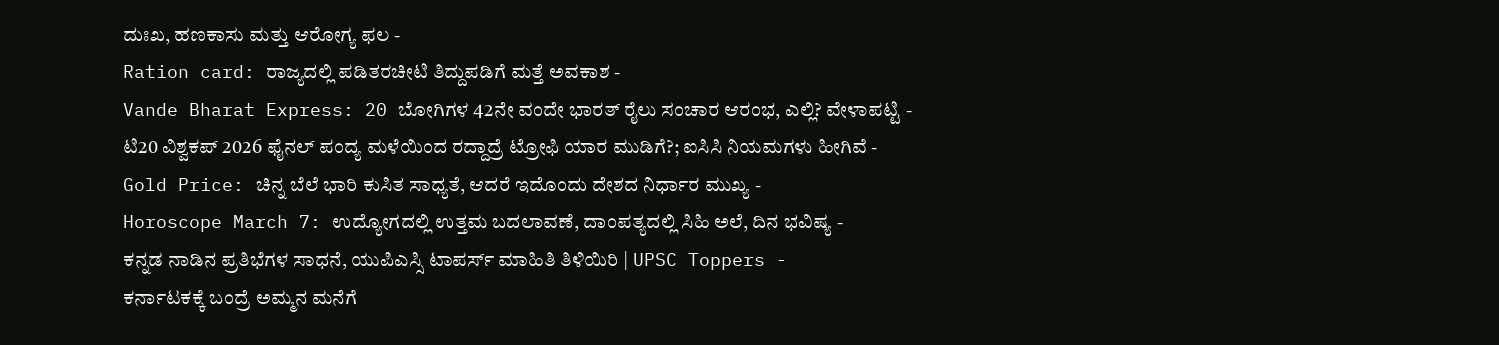ದುಃಖ, ಹಣಕಾಸು ಮತ್ತು ಆರೋಗ್ಯ ಫಲ -
Ration card: ರಾಜ್ಯದಲ್ಲಿ ಪಡಿತರಚೀಟಿ ತಿದ್ದುಪಡಿಗೆ ಮತ್ತೆ ಅವಕಾಶ -
Vande Bharat Express: 20 ಬೋಗಿಗಳ 42ನೇ ವಂದೇ ಭಾರತ್ ರೈಲು ಸಂಚಾರ ಆರಂಭ, ಎಲ್ಲಿ? ವೇಳಾಪಟ್ಟಿ -
ಟಿ20 ವಿಶ್ವಕಪ್ 2026 ಫೈನಲ್ ಪಂದ್ಯ ಮಳೆಯಿಂದ ರದ್ದಾದ್ರೆ ಟ್ರೋಫಿ ಯಾರ ಮುಡಿಗೆ?; ಐಸಿಸಿ ನಿಯಮಗಳು ಹೀಗಿವೆ -
Gold Price: ಚಿನ್ನ ಬೆಲೆ ಭಾರಿ ಕುಸಿತ ಸಾಧ್ಯತೆ, ಆದರೆ ಇದೊಂದು ದೇಶದ ನಿರ್ಧಾರ ಮುಖ್ಯ -
Horoscope March 7: ಉದ್ಯೋಗದಲ್ಲಿ ಉತ್ತಮ ಬದಲಾವಣೆ, ದಾಂಪತ್ಯದಲ್ಲಿ ಸಿಹಿ ಅಲೆ, ದಿನ ಭವಿಷ್ಯ -
ಕನ್ನಡ ನಾಡಿನ ಪ್ರತಿಭೆಗಳ ಸಾಧನೆ, ಯುಪಿಎಸ್ಸಿ ಟಾಪರ್ಸ್ ಮಾಹಿತಿ ತಿಳಿಯಿರಿ | UPSC Toppers -
ಕರ್ನಾಟಕಕ್ಕೆ ಬಂದ್ರೆ ಅಮ್ಮನ ಮನೆಗೆ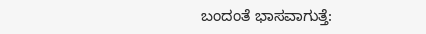ಬಂದಂತೆ ಭಾಸವಾಗುತ್ತೆ: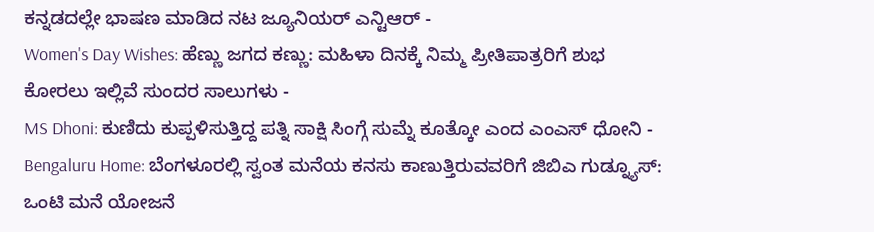ಕನ್ನಡದಲ್ಲೇ ಭಾಷಣ ಮಾಡಿದ ನಟ ಜ್ಯೂನಿಯರ್ ಎನ್ಟಿಆರ್ -
Women's Day Wishes: ಹೆಣ್ಣು ಜಗದ ಕಣ್ಣು: ಮಹಿಳಾ ದಿನಕ್ಕೆ ನಿಮ್ಮ ಪ್ರೀತಿಪಾತ್ರರಿಗೆ ಶುಭ ಕೋರಲು ಇಲ್ಲಿವೆ ಸುಂದರ ಸಾಲುಗಳು -
MS Dhoni: ಕುಣಿದು ಕುಪ್ಪಳಿಸುತ್ತಿದ್ದ ಪತ್ನಿ ಸಾಕ್ಷಿ ಸಿಂಗ್ಗೆ ಸುಮ್ನೆ ಕೂತ್ಕೋ ಎಂದ ಎಂಎಸ್ ಧೋನಿ -
Bengaluru Home: ಬೆಂಗಳೂರಲ್ಲಿ ಸ್ವಂತ ಮನೆಯ ಕನಸು ಕಾಣುತ್ತಿರುವವರಿಗೆ ಜಿಬಿಎ ಗುಡ್ನ್ಯೂಸ್: ಒಂಟಿ ಮನೆ ಯೋಜನೆ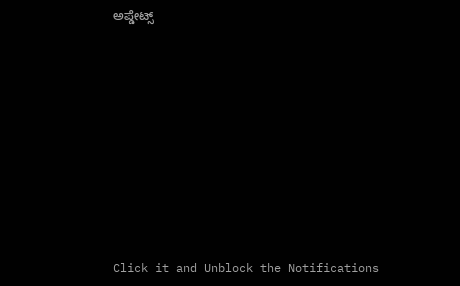ಅಪ್ಡೇಟ್ಸ್












Click it and Unblock the Notifications